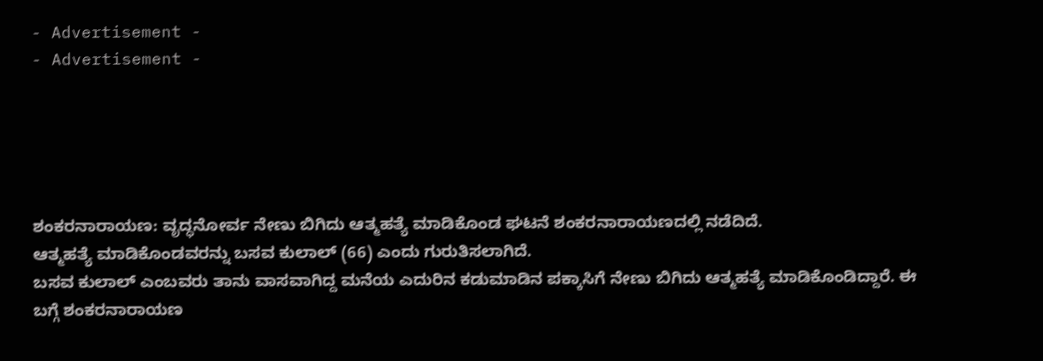- Advertisement -
- Advertisement -





ಶಂಕರನಾರಾಯಣ: ವೃದ್ಧನೋರ್ವ ನೇಣು ಬಿಗಿದು ಆತ್ಮಹತ್ಯೆ ಮಾಡಿಕೊಂಡ ಘಟನೆ ಶಂಕರನಾರಾಯಣದಲ್ಲಿ ನಡೆದಿದೆ.
ಆತ್ಮಹತ್ಯೆ ಮಾಡಿಕೊಂಡವರನ್ನು ಬಸವ ಕುಲಾಲ್ (66) ಎಂದು ಗುರುತಿಸಲಾಗಿದೆ.
ಬಸವ ಕುಲಾಲ್ ಎಂಬವರು ತಾನು ವಾಸವಾಗಿದ್ದ ಮನೆಯ ಎದುರಿನ ಕಡುಮಾಡಿನ ಪಕ್ಕಾಸಿಗೆ ನೇಣು ಬಿಗಿದು ಆತ್ಮಹತ್ಯೆ ಮಾಡಿಕೊಂಡಿದ್ದಾರೆ. ಈ ಬಗ್ಗೆ ಶಂಕರನಾರಾಯಣ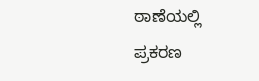ಠಾಣೆಯಲ್ಲಿ ಪ್ರಕರಣ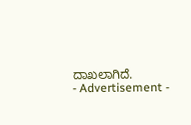ದಾಖಲಾಗಿದೆ.
- Advertisement -